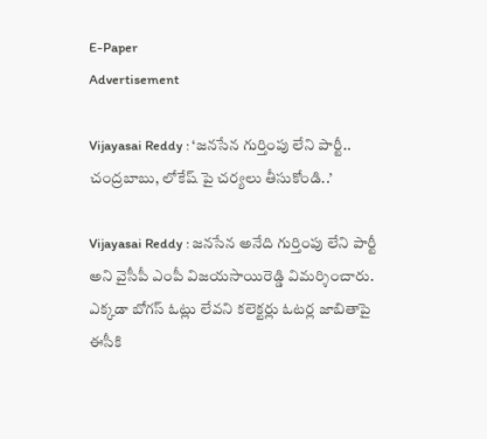E-Paper
Advertisement

Vijayasai Reddy : ‘జనసేన గుర్తింపు లేని పార్టీ.. చంద్రబాబు, లోకేష్ పై చర్యలు తీసుకోండి..’

Vijayasai Reddy : జనసేన అనేది గుర్తింపు లేని పార్టీ అని వైసీపీ ఎంపీ విజయసాయిరెడ్డి విమర్శించారు. ఎక్కడా బోగస్ ఓట్లు లేవని కలెక్టర్లు ఓటర్ల జాబితాపై ఈసీకి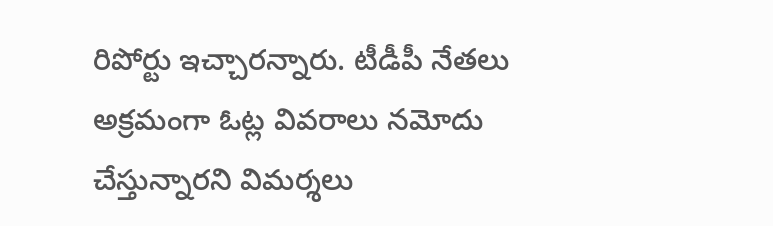రిపోర్టు ఇచ్చారన్నారు. టీడీపీ నేతలు అక్రమంగా ఓట్ల వివరాలు నమోదు చేస్తున్నారని విమర్శలు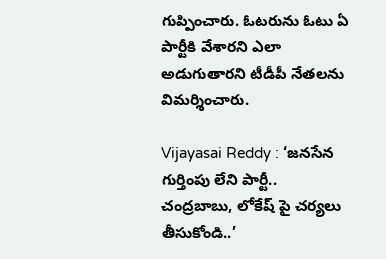గుప్పించారు. ఓటరును ఓటు ఏ పార్టీకి వేశారని ఎలా అడుగుతారని టీడీపీ నేతలను విమర్శించారు.

Vijayasai Reddy : ‘జనసేన గుర్తింపు లేని పార్టీ.. చంద్రబాబు, లోకేష్ పై చర్యలు తీసుకోండి..’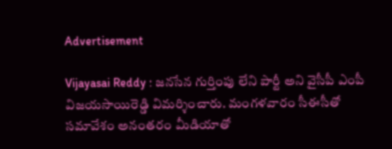Advertisement

Vijayasai Reddy : జనసేన గుర్తింపు లేని పార్టీ అని వైసీపీ ఎంపీ విజయసాయిరెడ్డి విమర్శించారు. మంగళవారం సీఈసీతో సమావేశం అనంతరం మీడియాతో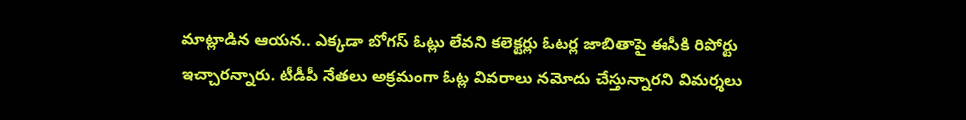మాట్లాడిన ఆయన.. ఎక్కడా బోగస్ ఓట్లు లేవని కలెక్టర్లు ఓటర్ల జాబితాపై ఈసీకి రిపోర్టు ఇచ్చారన్నారు. టీడీపీ నేతలు అక్రమంగా ఓట్ల వివరాలు నమోదు చేస్తున్నారని విమర్శలు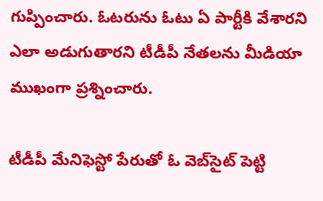గుప్పించారు. ఓటరును ఓటు ఏ పార్టీకి వేశారని ఎలా అడుగుతారని టీడీపీ నేతలను మీడియా ముఖంగా ప్రశ్నించారు.

టీడీపీ మేనిఫెస్టో పేరుతో ఓ వెబ్‌సైట్ పెట్టి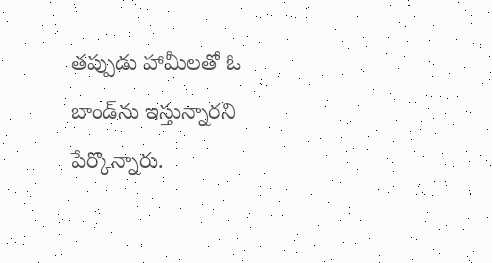తప్పుడు హామీలతో ఓ బాండ్‌ను ఇస్తున్నారని పేర్కొన్నారు.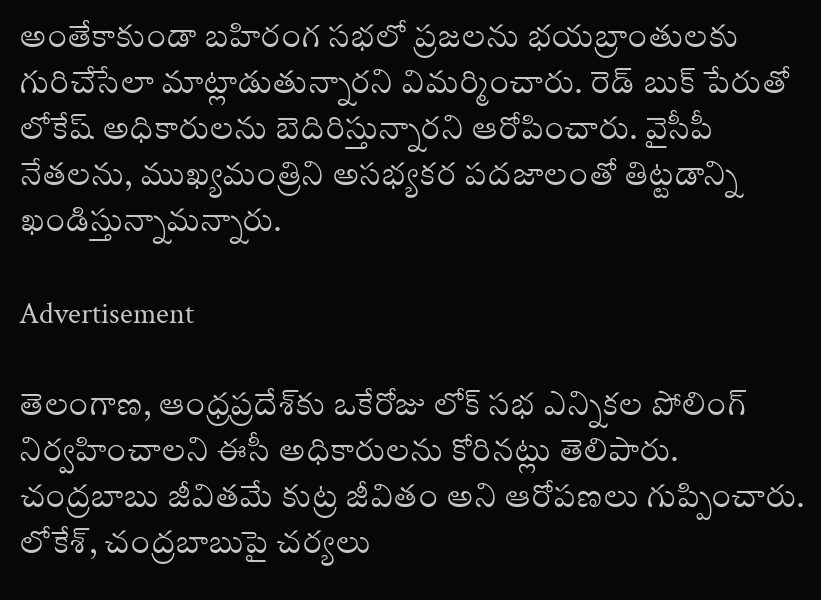అంతేకాకుండా బహిరంగ సభలో ప్రజలను భయబ్రాంతులకు గురిచేసేలా మాట్లాడుతున్నారని విమర్మించారు. రెడ్ బుక్ పేరుతో లోకేష్ అధికారులను బెదిరిస్తున్నారని ఆరోపించారు. వైసీపీ నేతలను, ముఖ్యమంత్రిని అసభ్యకర పదజాలంతో తిట్టడాన్ని ఖండిస్తున్నామన్నారు.

Advertisement

తెలంగాణ‌, ఆంధ్రప్రదేశ్‌కు ఒకేరోజు లోక్ సభ ఎన్నికల పోలింగ్ నిర్వహించాలని ఈసీ అధికారులను కోరినట్లు తెలిపారు. చంద్రబాబు జీవితమే కుట్ర జీవితం అని ఆరోపణలు గుప్పించారు. లోకేశ్‌, చంద్రబాబుపై చర్యలు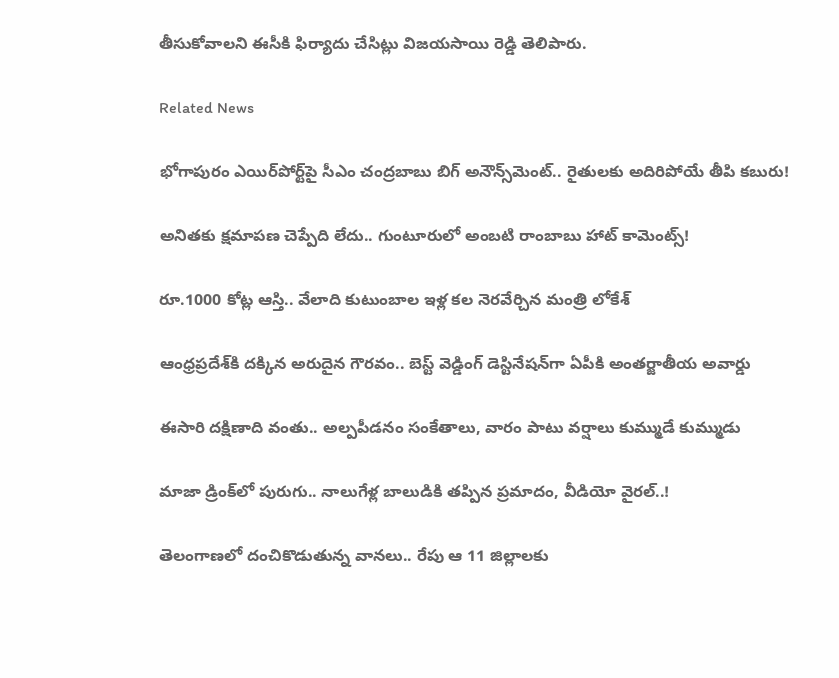తీసుకోవాలని ఈసీకి ఫిర్యాదు చేసిట్లు విజయసాయి రెడ్డి తెలిపారు.

Related News

భోగాపురం ఎయిర్‌పోర్ట్‌పై సీఎం చంద్రబాబు బిగ్ అనౌన్స్‌మెంట్.. రైతులకు అదిరిపోయే తీపి కబురు!

అనితకు క్షమాపణ చెప్పేది లేదు.. గుంటూరులో అంబటి రాంబాబు హాట్ కామెంట్స్!

రూ.1000 కోట్ల ఆస్తి.. వేలాది కుటుంబాల ఇళ్ల కల నెరవేర్చిన మంత్రి లోకేశ్

ఆంధ్రప్రదేశ్‌కి దక్కిన అరుదైన గౌరవం.. బెస్ట్ వెడ్డింగ్ డెస్టినేషన్‌గా ఏపీకి అంతర్జాతీయ అవార్డు

ఈసారి దక్షిణాది వంతు.. అల్పపీడనం సంకేతాలు, వారం పాటు వర్షాలు కుమ్ముడే కుమ్ముడు

మాజా డ్రింక్‌లో పురుగు.. నాలుగేళ్ల బాలుడికి తప్పిన ప్రమాదం, వీడియో వైరల్..!

తెలంగాణలో దంచికొడుతున్న వానలు.. రేపు ఆ 11 జిల్లాలకు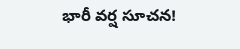భారీ వర్ష సూచన!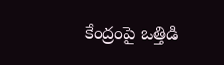కేంద్రంపై ఒత్తిడి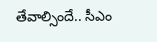తేవాల్సిందే.. సీఎం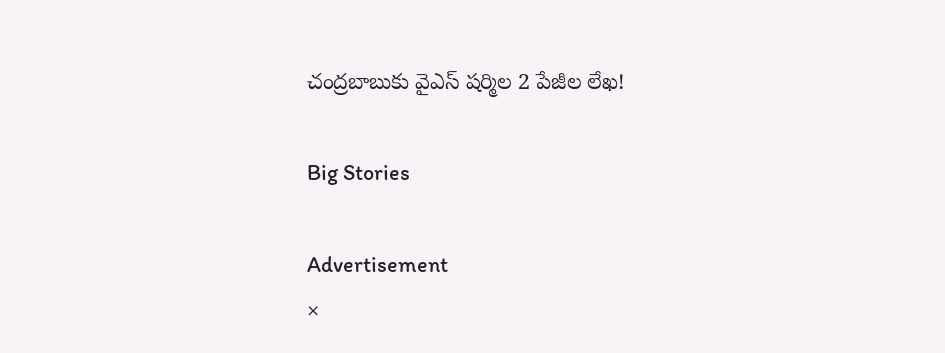చంద్రబాబుకు వైఎస్ షర్మిల 2 పేజీల లేఖ!

Big Stories

Advertisement
×